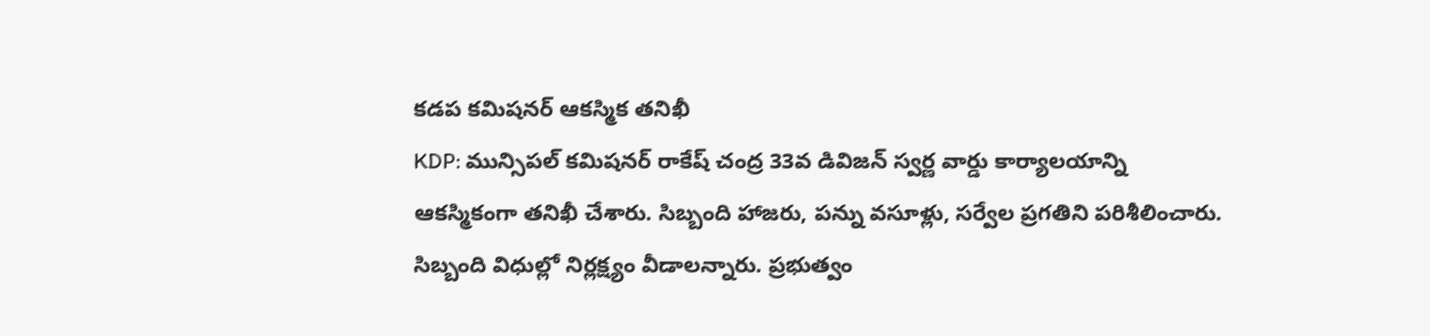కడప కమిషనర్ ఆకస్మిక తనిఖీ
KDP: మున్సిపల్ కమిషనర్ రాకేష్ చంద్ర 33వ డివిజన్ స్వర్ణ వార్డు కార్యాలయాన్ని ఆకస్మికంగా తనిఖీ చేశారు. సిబ్బంది హాజరు, పన్ను వసూళ్లు, సర్వేల ప్రగతిని పరిశీలించారు. సిబ్బంది విధుల్లో నిర్లక్ష్యం వీడాలన్నారు. ప్రభుత్వం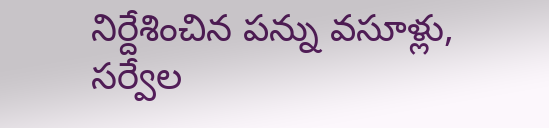నిర్దేశించిన పన్ను వసూళ్లు, సర్వేల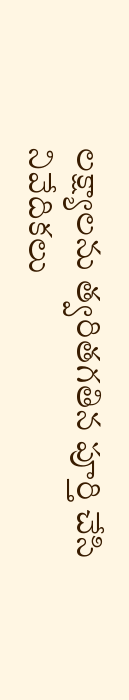లక్ష్యాలను త్వరితగతిన పూర్తి చేసి నివేదికలు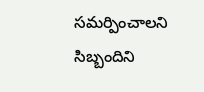సమర్పించాలని సిబ్బందిని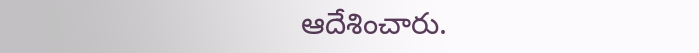ఆదేశించారు.